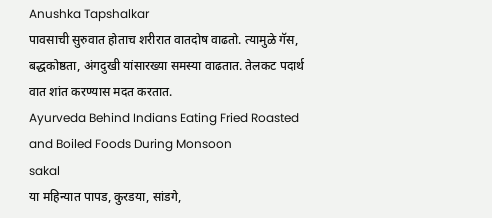Anushka Tapshalkar
पावसाची सुरुवात होताच शरीरात वातदोष वाढतो. त्यामुळे गॅस, बद्धकोष्ठता, अंगदुखी यांसारख्या समस्या वाढतात. तेलकट पदार्थ वात शांत करण्यास मदत करतात.
Ayurveda Behind Indians Eating Fried Roasted and Boiled Foods During Monsoon
sakal
या महिन्यात पापड, कुरडया, सांडगे,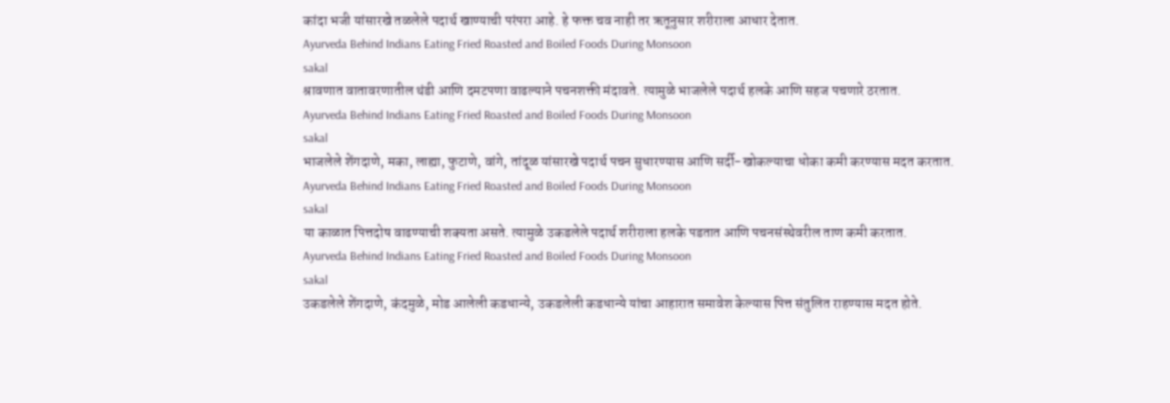कांदा भजी यांसारखे तळलेले पदार्थ खाण्याची परंपरा आहे. हे फक्त चव नाही तर ऋतूनुसार शरीराला आधार देतात.
Ayurveda Behind Indians Eating Fried Roasted and Boiled Foods During Monsoon
sakal
श्रावणात वातावरणातील थंडी आणि दमटपणा वाढल्याने पचनशक्ती मंदावते. त्यामुळे भाजलेले पदार्थ हलके आणि सहज पचणारे ठरतात.
Ayurveda Behind Indians Eating Fried Roasted and Boiled Foods During Monsoon
sakal
भाजलेले शेंगदाणे, मका, लाह्या, फुटाणे, वांगे, तांदूळ यांसारखे पदार्थ पचन सुधारण्यास आणि सर्दी-खोकल्याचा धोका कमी करण्यास मदत करतात.
Ayurveda Behind Indians Eating Fried Roasted and Boiled Foods During Monsoon
sakal
या काळात पित्तदोष वाढण्याची शक्यता असते. त्यामुळे उकडलेले पदार्थ शरीराला हलके पडतात आणि पचनसंस्थेवरील ताण कमी करतात.
Ayurveda Behind Indians Eating Fried Roasted and Boiled Foods During Monsoon
sakal
उकडलेले शेंगदाणे, कंदमुळे, मोड आलेली कडधान्ये, उकडलेली कडधान्ये यांचा आहारात समावेश केल्यास पित्त संतुलित राहण्यास मदत होते.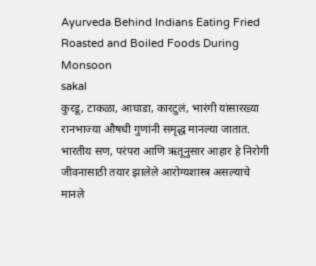Ayurveda Behind Indians Eating Fried Roasted and Boiled Foods During Monsoon
sakal
कुरडू, टाकळा, आघाडा, कारटुलं, भारंगी यांसारख्या रानभाज्या औषधी गुणांनी समृद्ध मानल्या जातात. भारतीय सण, परंपरा आणि ऋतूनुसार आहार हे निरोगी जीवनासाठी तयार झालेले आरोग्यशास्त्र असल्याचे मानले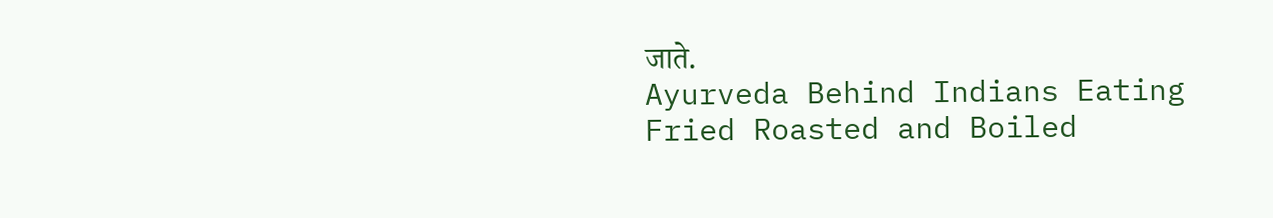जाते.
Ayurveda Behind Indians Eating Fried Roasted and Boiled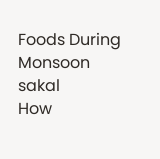Foods During Monsoon
sakal
How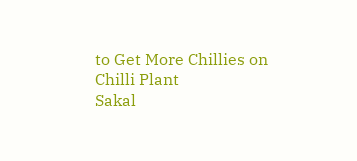to Get More Chillies on Chilli Plant
Sakal